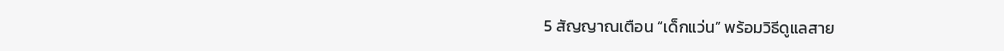5 สัญญาณเตือน “เด็กแว่น” พร้อมวิธีดูแลสาย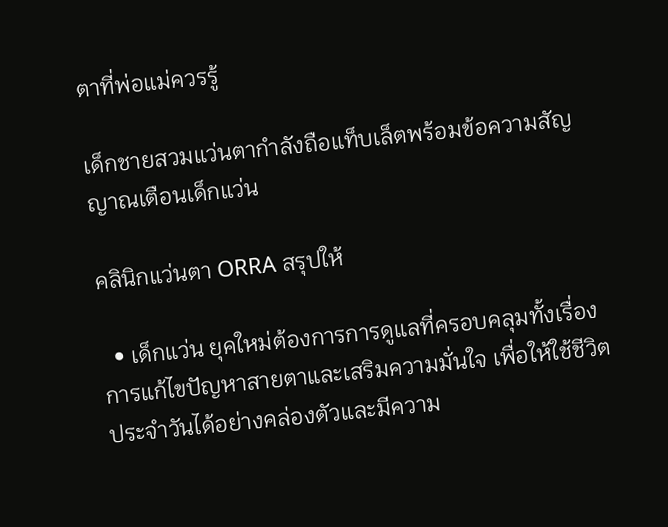ตาที่พ่อแม่ควรรู้

เด็กชายสวมแว่นตากำลังถือแท็บเล็ตพร้อมข้อความสัญญาณเตือนเด็กแว่น

คลินิกแว่นตา ORRA สรุปให้

  • เด็กแว่น ยุคใหม่ต้องการการดูแลที่ครอบคลุมทั้งเรื่องการแก้ไขปัญหาสายตาและเสริมความมั่นใจ เพื่อให้ใช้ชีวิตประจำวันได้อย่างคล่องตัวและมีความ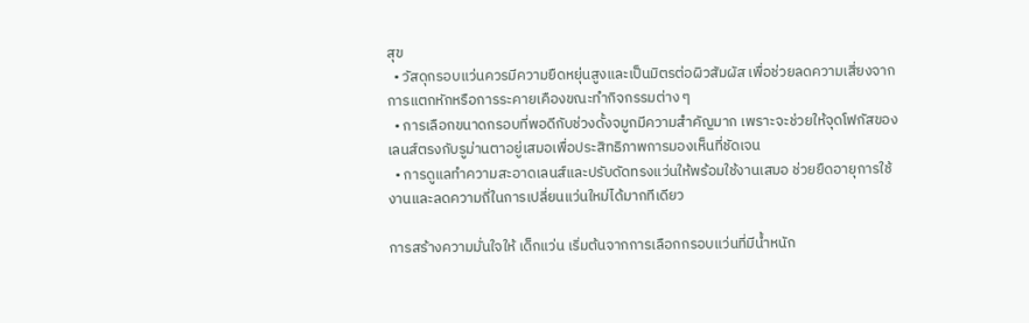สุข
  • วัสดุกรอบแว่นควรมีความยืดหยุ่นสูงและเป็นมิตรต่อผิวสัมผัส เพื่อช่วยลดความเสี่ยงจากการแตกหักหรือการระคายเคืองขณะทำกิจกรรมต่าง ๆ
  • การเลือกขนาดกรอบที่พอดีกับช่วงดั้งจมูกมีความสำคัญมาก เพราะจะช่วยให้จุดโฟกัสของเลนส์ตรงกับรูม่านตาอยู่เสมอเพื่อประสิทธิภาพการมองเห็นที่ชัดเจน
  • การดูแลทำความสะอาดเลนส์และปรับดัดทรงแว่นให้พร้อมใช้งานเสมอ ช่วยยืดอายุการใช้งานและลดความถี่ในการเปลี่ยนแว่นใหม่ได้มากทีเดียว

การสร้างความมั่นใจให้ เด็กแว่น เริ่มต้นจากการเลือกกรอบแว่นที่มีน้ำหนัก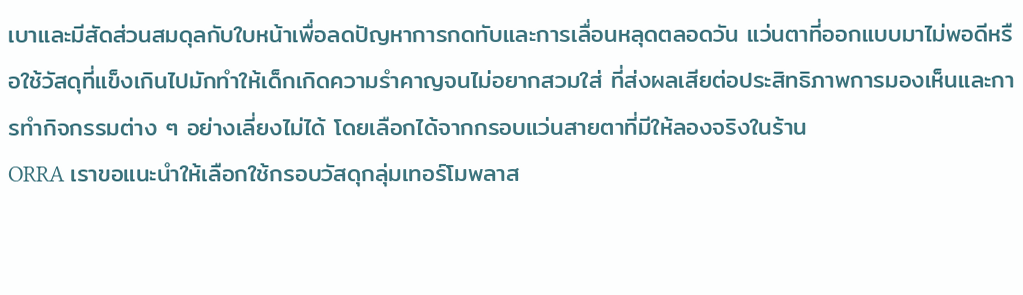เบาและมีสัดส่วนสมดุลกับใบหน้าเพื่อลดปัญหาการกดทับและการเลื่อนหลุดตลอดวัน แว่นตาที่ออกแบบมาไม่พอดีหรือใช้วัสดุที่แข็งเกินไปมักทำให้เด็กเกิดความรำคาญจนไม่อยากสวมใส่ ที่ส่งผลเสียต่อประสิทธิภาพการมองเห็นและการทำกิจกรรมต่าง ๆ อย่างเลี่ยงไม่ได้ โดยเลือกได้จากกรอบแว่นสายตาที่มีให้ลองจริงในร้าน
ORRA เราขอแนะนำให้เลือกใช้กรอบวัสดุกลุ่มเทอร์โมพลาส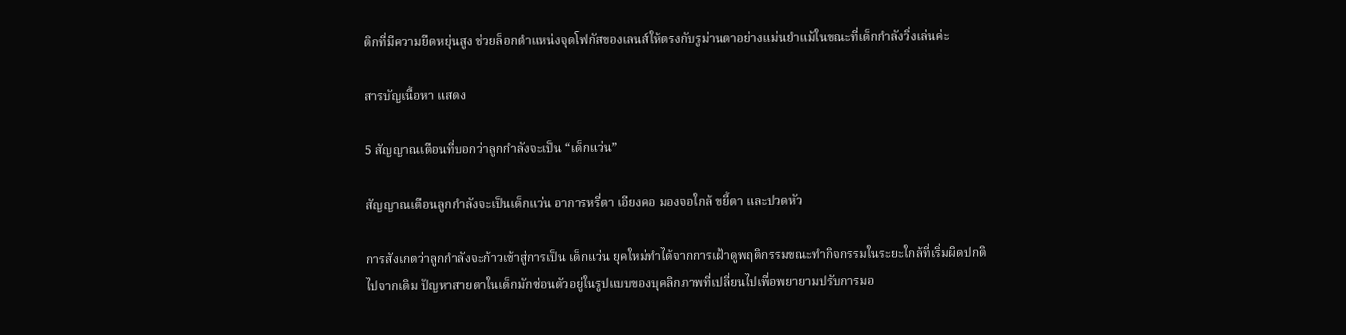ติกที่มีความยืดหยุ่นสูง ช่วยล็อกตำแหน่งจุดโฟกัสของเลนส์ให้ตรงกับรูม่านตาอย่างแม่นยำแม้ในขณะที่เด็กกำลังวิ่งเล่นค่ะ

สารบัญเนื้อหา แสดง

5 สัญญาณเตือนที่บอกว่าลูกกำลังจะเป็น “เด็กแว่น”

สัญญาณเตือนลูกกำลังจะเป็นเด็กแว่น อาการหรี่ตา เอียงคอ มองจอใกล้ ขยี้ตา และปวดหัว

การสังเกตว่าลูกกำลังจะก้าวเข้าสู่การเป็น เด็กแว่น ยุคใหม่ทำได้จากการเฝ้าดูพฤติกรรมขณะทำกิจกรรมในระยะใกล้ที่เริ่มผิดปกติไปจากเดิม ปัญหาสายตาในเด็กมักซ่อนตัวอยู่ในรูปแบบของบุคลิกภาพที่เปลี่ยนไปเพื่อพยายามปรับการมอ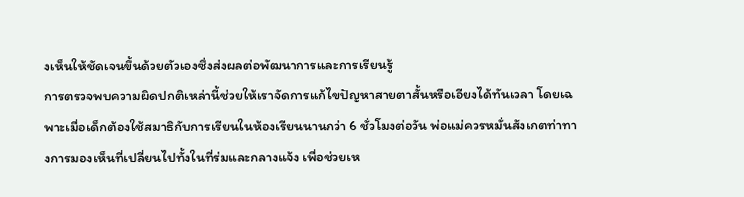งเห็นให้ชัดเจนขึ้นด้วยตัวเองซึ่งส่งผลต่อพัฒนาการและการเรียนรู้
การตรวจพบความผิดปกติเหล่านี้ช่วยให้เราจัดการแก้ไขปัญหาสายตาสั้นหรือเอียงได้ทันเวลา โดยเฉพาะเมื่อเด็กต้องใช้สมาธิกับการเรียนในห้องเรียนนานกว่า 6 ชั่วโมงต่อวัน พ่อแม่ควรหมั่นสังเกตท่าทางการมองเห็นที่เปลี่ยนไปทั้งในที่ร่มและกลางแจ้ง เพื่อช่วยเห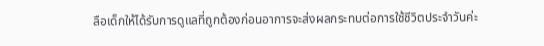ลือเด็กให้ได้รับการดูแลที่ถูกต้องก่อนอาการจะส่งผลกระทบต่อการใช้ชีวิตประจำวันค่ะ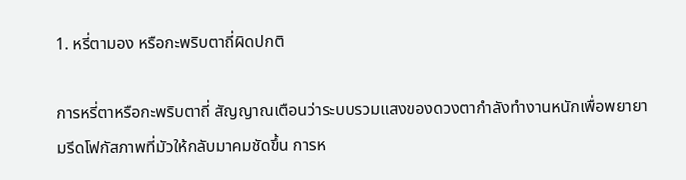1. หรี่ตามอง หรือกะพริบตาถี่ผิดปกติ

การหรี่ตาหรือกะพริบตาถี่ สัญญาณเตือนว่าระบบรวมแสงของดวงตากำลังทำงานหนักเพื่อพยายามรีดโฟกัสภาพที่มัวให้กลับมาคมชัดขึ้น การห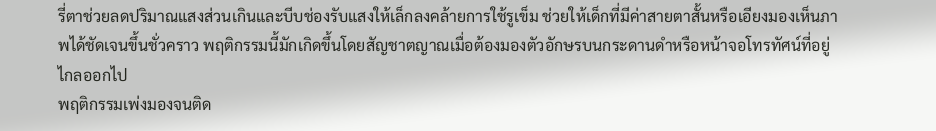รี่ตาช่วยลดปริมาณแสงส่วนเกินและบีบช่องรับแสงให้เล็กลงคล้ายการใช้รูเข็ม ช่วยให้เด็กที่มีค่าสายตาสั้นหรือเอียงมองเห็นภาพได้ชัดเจนขึ้นชั่วคราว พฤติกรรมนี้มักเกิดขึ้นโดยสัญชาตญาณเมื่อต้องมองตัวอักษรบนกระดานดำหรือหน้าจอโทรทัศน์ที่อยู่ไกลออกไป
พฤติกรรมเพ่งมองจนติด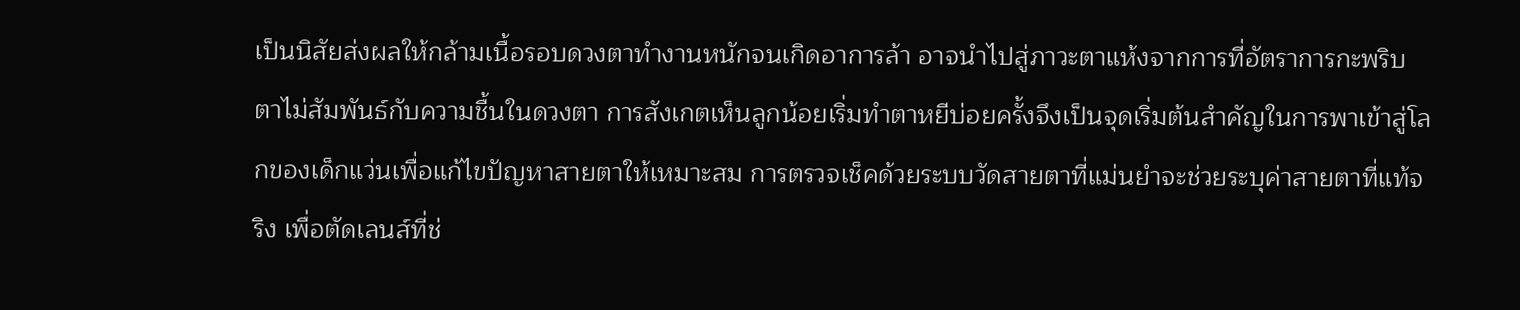เป็นนิสัยส่งผลให้กล้ามเนื้อรอบดวงตาทำงานหนักจนเกิดอาการล้า อาจนำไปสู่ภาวะตาแห้งจากการที่อัตราการกะพริบตาไม่สัมพันธ์กับความชื้นในดวงตา การสังเกตเห็นลูกน้อยเริ่มทำตาหยีบ่อยครั้งจึงเป็นจุดเริ่มต้นสำคัญในการพาเข้าสู่โลกของเด็กแว่นเพื่อแก้ไขปัญหาสายตาให้เหมาะสม การตรวจเช็คด้วยระบบวัดสายตาที่แม่นยำจะช่วยระบุค่าสายตาที่แท้จริง เพื่อตัดเลนส์ที่ช่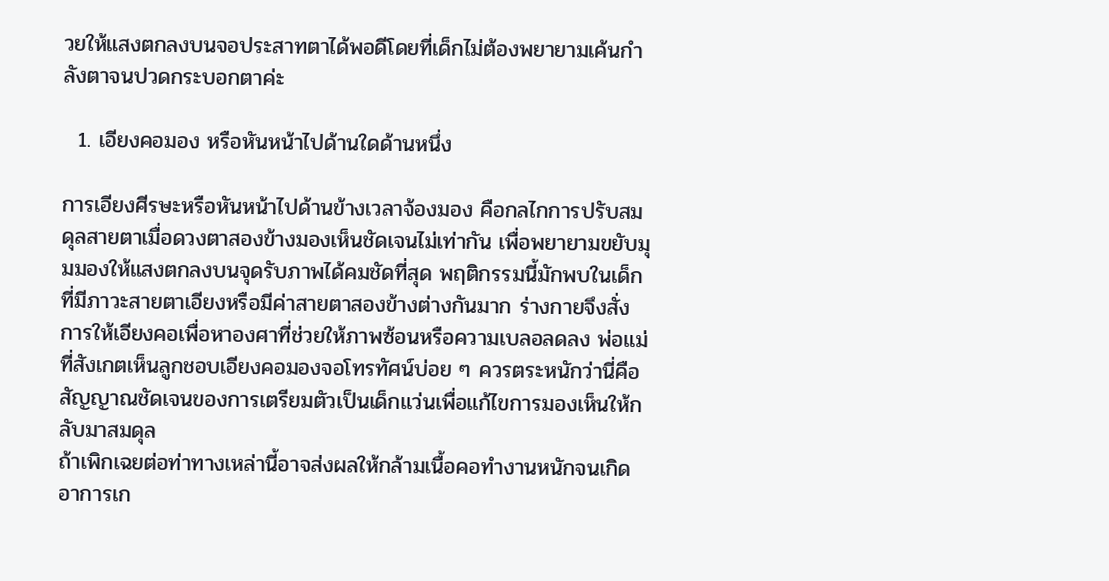วยให้แสงตกลงบนจอประสาทตาได้พอดีโดยที่เด็กไม่ต้องพยายามเค้นกำลังตาจนปวดกระบอกตาค่ะ

  1. เอียงคอมอง หรือหันหน้าไปด้านใดด้านหนึ่ง

การเอียงศีรษะหรือหันหน้าไปด้านข้างเวลาจ้องมอง คือกลไกการปรับสมดุลสายตาเมื่อดวงตาสองข้างมองเห็นชัดเจนไม่เท่ากัน เพื่อพยายามขยับมุมมองให้แสงตกลงบนจุดรับภาพได้คมชัดที่สุด พฤติกรรมนี้มักพบในเด็กที่มีภาวะสายตาเอียงหรือมีค่าสายตาสองข้างต่างกันมาก ร่างกายจึงสั่งการให้เอียงคอเพื่อหาองศาที่ช่วยให้ภาพซ้อนหรือความเบลอลดลง พ่อแม่ที่สังเกตเห็นลูกชอบเอียงคอมองจอโทรทัศน์บ่อย ๆ ควรตระหนักว่านี่คือสัญญาณชัดเจนของการเตรียมตัวเป็นเด็กแว่นเพื่อแก้ไขการมองเห็นให้กลับมาสมดุล
ถ้าเพิกเฉยต่อท่าทางเหล่านี้อาจส่งผลให้กล้ามเนื้อคอทำงานหนักจนเกิดอาการเก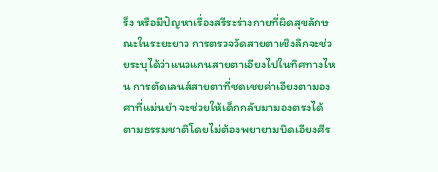ร็ง หรือมีปัญหาเรื่องสรีระร่างกายที่ผิดสุขลักษณะในระยะยาว การตรวจวัดสายตาเชิงลึกจะช่วยระบุได้ว่าแนวแกนสายตาเอียงไปในทิศทางไหน การตัดเลนส์สายตาที่ชดเชยค่าเอียงตามองศาที่แม่นยำ จะช่วยให้เด็กกลับมามองตรงได้ตามธรรมชาติโดยไม่ต้องพยายามบิดเอียงศีร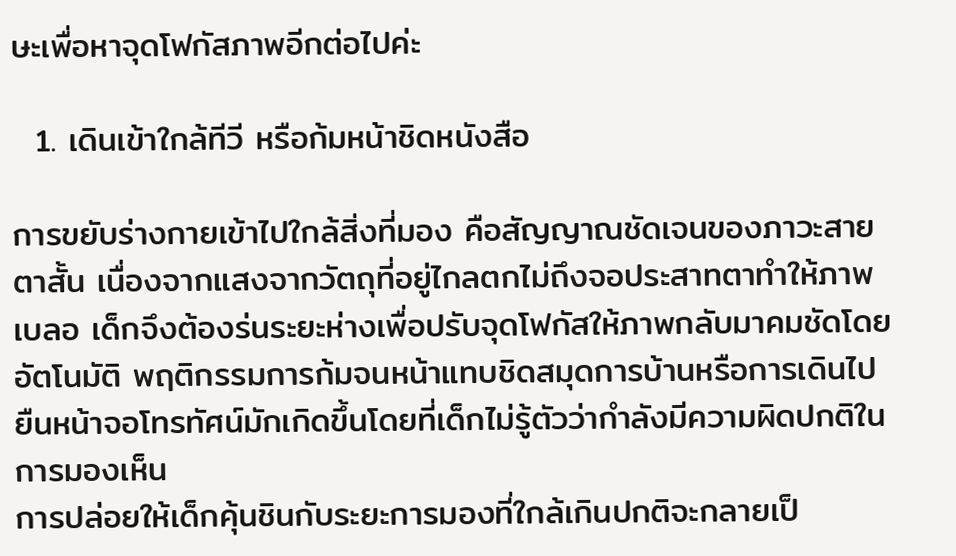ษะเพื่อหาจุดโฟกัสภาพอีกต่อไปค่ะ

  1. เดินเข้าใกล้ทีวี หรือก้มหน้าชิดหนังสือ

การขยับร่างกายเข้าไปใกล้สิ่งที่มอง คือสัญญาณชัดเจนของภาวะสายตาสั้น เนื่องจากแสงจากวัตถุที่อยู่ไกลตกไม่ถึงจอประสาทตาทำให้ภาพเบลอ เด็กจึงต้องร่นระยะห่างเพื่อปรับจุดโฟกัสให้ภาพกลับมาคมชัดโดยอัตโนมัติ พฤติกรรมการก้มจนหน้าแทบชิดสมุดการบ้านหรือการเดินไปยืนหน้าจอโทรทัศน์มักเกิดขึ้นโดยที่เด็กไม่รู้ตัวว่ากำลังมีความผิดปกติในการมองเห็น
การปล่อยให้เด็กคุ้นชินกับระยะการมองที่ใกล้เกินปกติจะกลายเป็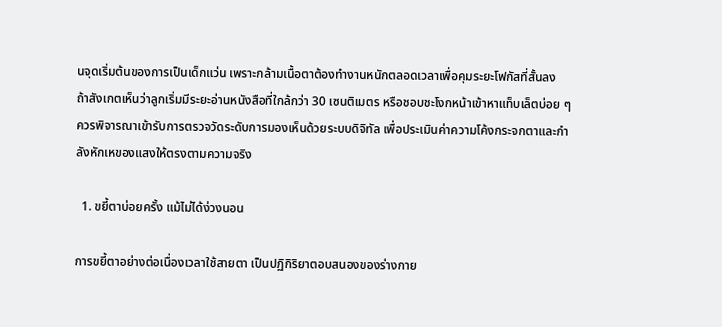นจุดเริ่มต้นของการเป็นเด็กแว่น เพราะกล้ามเนื้อตาต้องทำงานหนักตลอดเวลาเพื่อคุมระยะโฟกัสที่สั้นลง ถ้าสังเกตเห็นว่าลูกเริ่มมีระยะอ่านหนังสือที่ใกล้กว่า 30 เซนติเมตร หรือชอบชะโงกหน้าเข้าหาแท็บเล็ตบ่อย ๆ ควรพิจารณาเข้ารับการตรวจวัดระดับการมองเห็นด้วยระบบดิจิทัล เพื่อประเมินค่าความโค้งกระจกตาและกำลังหักเหของแสงให้ตรงตามความจริง

  1. ขยี้ตาบ่อยครั้ง แม้ไม่ได้ง่วงนอน

การขยี้ตาอย่างต่อเนื่องเวลาใช้สายตา เป็นปฏิกิริยาตอบสนองของร่างกาย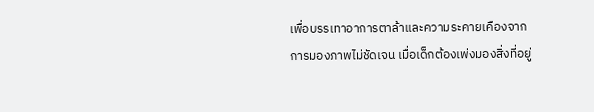เพื่อบรรเทาอาการตาล้าและความระคายเคืองจากการมองภาพไม่ชัดเจน เมื่อเด็กต้องเพ่งมองสิ่งที่อยู่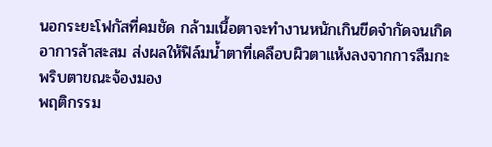นอกระยะโฟกัสที่คมชัด กล้ามเนื้อตาจะทำงานหนักเกินขีดจำกัดจนเกิดอาการล้าสะสม ส่งผลให้ฟิล์มน้ำตาที่เคลือบผิวตาแห้งลงจากการลืมกะพริบตาขณะจ้องมอง
พฤติกรรม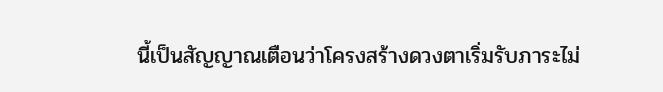นี้เป็นสัญญาณเตือนว่าโครงสร้างดวงตาเริ่มรับภาระไม่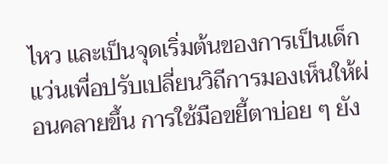ไหว และเป็นจุดเริ่มต้นของการเป็นเด็กแว่นเพื่อปรับเปลี่ยนวิถีการมองเห็นให้ผ่อนคลายขึ้น การใช้มือขยี้ตาบ่อย ๆ ยัง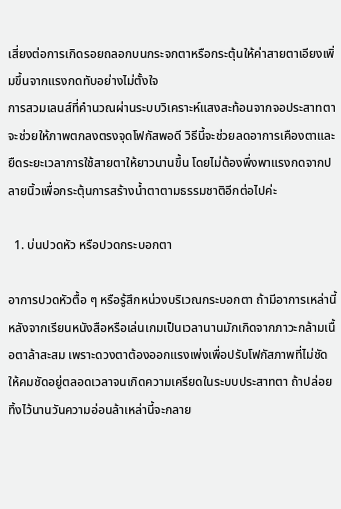เสี่ยงต่อการเกิดรอยถลอกบนกระจกตาหรือกระตุ้นให้ค่าสายตาเอียงเพิ่มขึ้นจากแรงกดทับอย่างไม่ตั้งใจ
การสวมเลนส์ที่คำนวณผ่านระบบวิเคราะห์แสงสะท้อนจากจอประสาทตาจะช่วยให้ภาพตกลงตรงจุดโฟกัสพอดี วิธีนี้จะช่วยลดอาการเคืองตาและยืดระยะเวลาการใช้สายตาให้ยาวนานขึ้น โดยไม่ต้องพึ่งพาแรงกดจากปลายนิ้วเพื่อกระตุ้นการสร้างน้ำตาตามธรรมชาติอีกต่อไปค่ะ

  1. บ่นปวดหัว หรือปวดกระบอกตา

อาการปวดหัวตื้อ ๆ หรือรู้สึกหน่วงบริเวณกระบอกตา ถ้ามีอาการเหล่านี้หลังจากเรียนหนังสือหรือเล่นเกมเป็นเวลานานมักเกิดจากภาวะกล้ามเนื้อตาล้าสะสม เพราะดวงตาต้องออกแรงเพ่งเพื่อปรับโฟกัสภาพที่ไม่ชัดให้คมชัดอยู่ตลอดเวลาจนเกิดความเครียดในระบบประสาทตา ถ้าปล่อยทิ้งไว้นานวันความอ่อนล้าเหล่านี้จะกลาย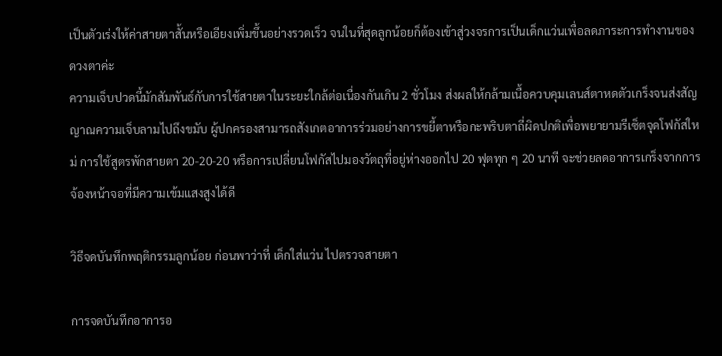เป็นตัวเร่งให้ค่าสายตาสั้นหรือเอียงเพิ่มขึ้นอย่างรวดเร็ว จนในที่สุดลูกน้อยก็ต้องเข้าสู่วงจรการเป็นเด็กแว่นเพื่อลดภาระการทำงานของดวงตาค่ะ
ความเจ็บปวดนี้มักสัมพันธ์กับการใช้สายตาในระยะใกล้ต่อเนื่องกันเกิน 2 ชั่วโมง ส่งผลให้กล้ามเนื้อควบคุมเลนส์ตาหดตัวเกร็งจนส่งสัญญาณความเจ็บลามไปถึงขมับ ผู้ปกครองสามารถสังเกตอาการร่วมอย่างการขยี้ตาหรือกะพริบตาถี่ผิดปกติเพื่อพยายามรีเซ็ตจุดโฟกัสใหม่ การใช้สูตรพักสายตา 20-20-20 หรือการเปลี่ยนโฟกัสไปมองวัตถุที่อยู่ห่างออกไป 20 ฟุตทุก ๆ 20 นาที จะช่วยลดอาการเกร็งจากการจ้องหน้าจอที่มีความเข้มแสงสูงได้ดี

วิธีจดบันทึกพฤติกรรมลูกน้อย ก่อนพาว่าที่ เด็กใส่แว่น ไปตรวจสายตา

การจดบันทึกอาการอ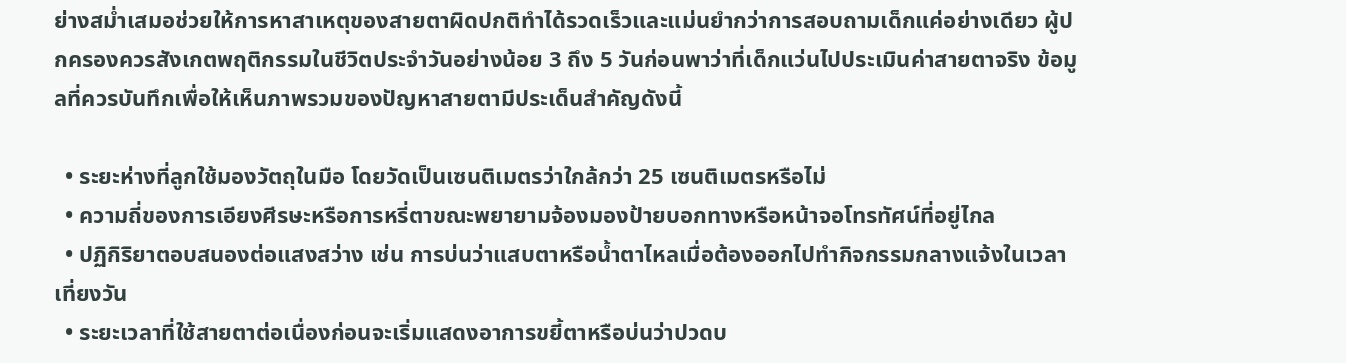ย่างสม่ำเสมอช่วยให้การหาสาเหตุของสายตาผิดปกติทำได้รวดเร็วและแม่นยำกว่าการสอบถามเด็กแค่อย่างเดียว ผู้ปกครองควรสังเกตพฤติกรรมในชีวิตประจำวันอย่างน้อย 3 ถึง 5 วันก่อนพาว่าที่เด็กแว่นไปประเมินค่าสายตาจริง ข้อมูลที่ควรบันทึกเพื่อให้เห็นภาพรวมของปัญหาสายตามีประเด็นสำคัญดังนี้

  • ระยะห่างที่ลูกใช้มองวัตถุในมือ โดยวัดเป็นเซนติเมตรว่าใกล้กว่า 25 เซนติเมตรหรือไม่
  • ความถี่ของการเอียงศีรษะหรือการหรี่ตาขณะพยายามจ้องมองป้ายบอกทางหรือหน้าจอโทรทัศน์ที่อยู่ไกล
  • ปฏิกิริยาตอบสนองต่อแสงสว่าง เช่น การบ่นว่าแสบตาหรือน้ำตาไหลเมื่อต้องออกไปทำกิจกรรมกลางแจ้งในเวลาเที่ยงวัน
  • ระยะเวลาที่ใช้สายตาต่อเนื่องก่อนจะเริ่มแสดงอาการขยี้ตาหรือบ่นว่าปวดบ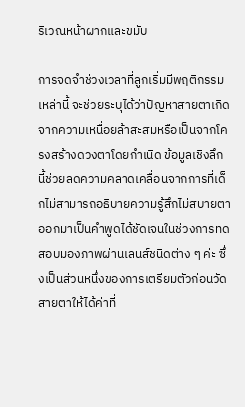ริเวณหน้าผากและขมับ

การจดจำช่วงเวลาที่ลูกเริ่มมีพฤติกรรมเหล่านี้ จะช่วยระบุได้ว่าปัญหาสายตาเกิดจากความเหนื่อยล้าสะสมหรือเป็นจากโครงสร้างดวงตาโดยกำเนิด ข้อมูลเชิงลึกนี้ช่วยลดความคลาดเคลื่อนจากการที่เด็กไม่สามารถอธิบายความรู้สึกไม่สบายตาออกมาเป็นคำพูดได้ชัดเจนในช่วงการทดสอบมองภาพผ่านเลนส์ชนิดต่าง ๆ ค่ะ ซึ่งเป็นส่วนหนึ่งของการเตรียมตัวก่อนวัดสายตาให้ได้ค่าที่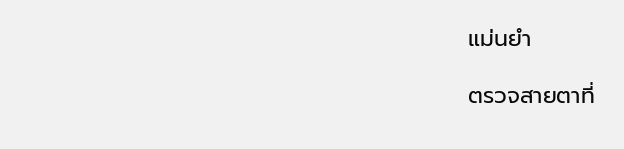แม่นยำ

ตรวจสายตาที่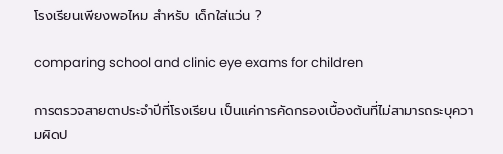โรงเรียนเพียงพอไหม สำหรับ เด็กใส่แว่น ?

comparing school and clinic eye exams for children

การตรวจสายตาประจำปีที่โรงเรียน เป็นแค่การคัดกรองเบื้องต้นที่ไม่สามารถระบุความผิดป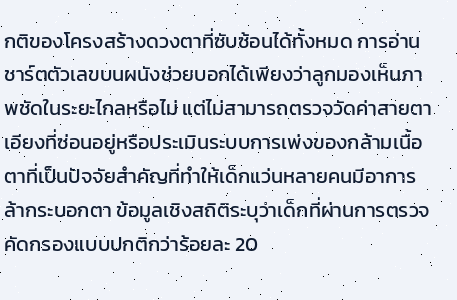กติของโครงสร้างดวงตาที่ซับซ้อนได้ทั้งหมด การอ่านชาร์ตตัวเลขบนผนังช่วยบอกได้เพียงว่าลูกมองเห็นภาพชัดในระยะไกลหรือไม่ แต่ไม่สามารถตรวจวัดค่าสายตาเอียงที่ซ่อนอยู่หรือประเมินระบบการเพ่งของกล้ามเนื้อตาที่เป็นปัจจัยสำคัญที่ทำให้เด็กแว่นหลายคนมีอาการล้ากระบอกตา ข้อมูลเชิงสถิติระบุว่าเด็กที่ผ่านการตรวจคัดกรองแบบปกติกว่าร้อยละ 20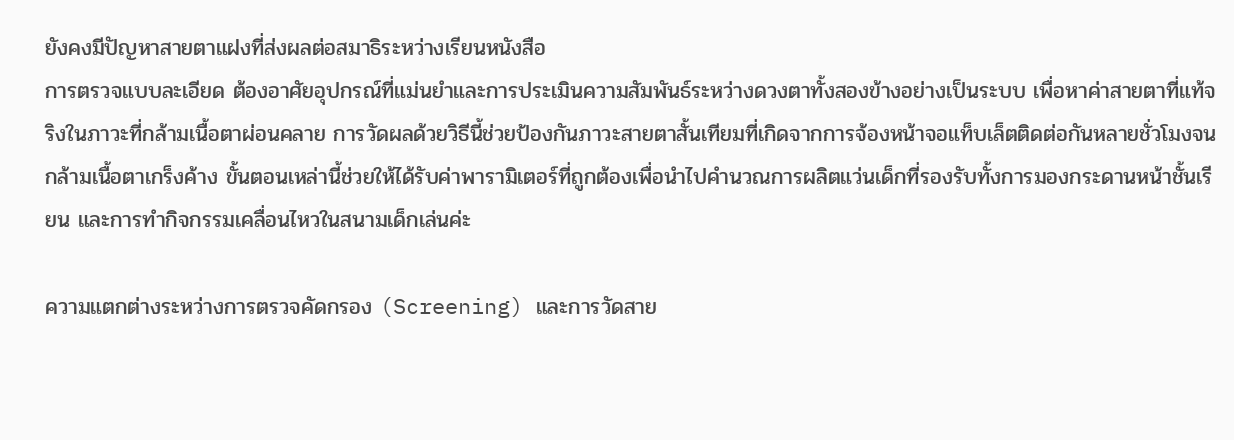ยังคงมีปัญหาสายตาแฝงที่ส่งผลต่อสมาธิระหว่างเรียนหนังสือ
การตรวจแบบละเอียด ต้องอาศัยอุปกรณ์ที่แม่นยำและการประเมินความสัมพันธ์ระหว่างดวงตาทั้งสองข้างอย่างเป็นระบบ เพื่อหาค่าสายตาที่แท้จริงในภาวะที่กล้ามเนื้อตาผ่อนคลาย การวัดผลด้วยวิธีนี้ช่วยป้องกันภาวะสายตาสั้นเทียมที่เกิดจากการจ้องหน้าจอแท็บเล็ตติดต่อกันหลายชั่วโมงจนกล้ามเนื้อตาเกร็งค้าง ขั้นตอนเหล่านี้ช่วยให้ได้รับค่าพารามิเตอร์ที่ถูกต้องเพื่อนำไปคำนวณการผลิตแว่นเด็กที่รองรับทั้งการมองกระดานหน้าชั้นเรียน และการทำกิจกรรมเคลื่อนไหวในสนามเด็กเล่นค่ะ

ความแตกต่างระหว่างการตรวจคัดกรอง (Screening) และการวัดสาย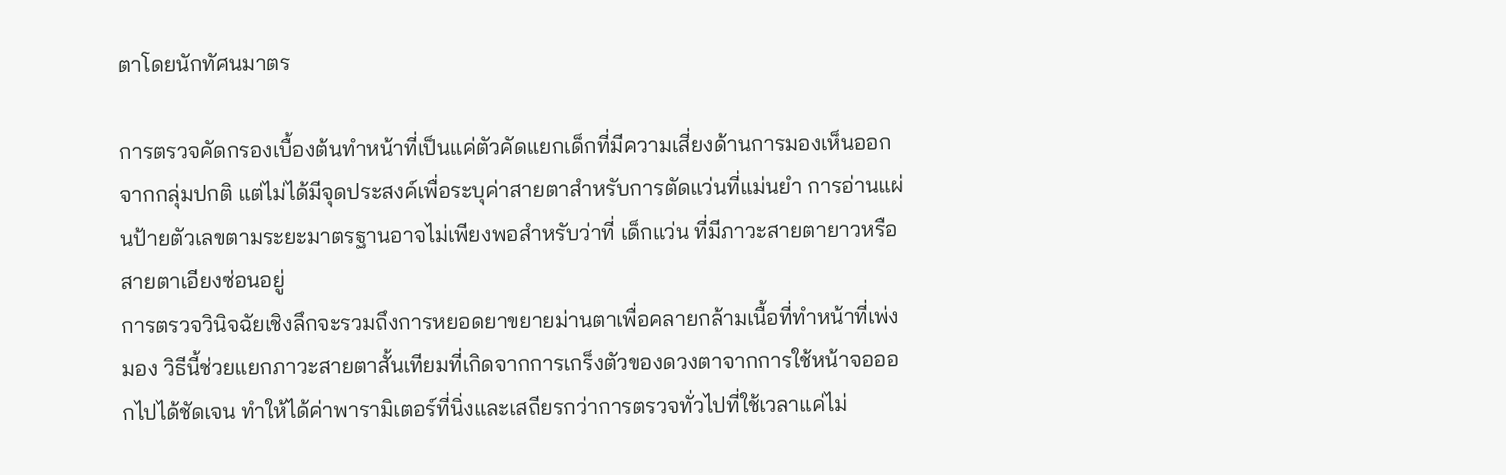ตาโดยนักทัศนมาตร

การตรวจคัดกรองเบื้องต้นทำหน้าที่เป็นแค่ตัวคัดแยกเด็กที่มีความเสี่ยงด้านการมองเห็นออกจากกลุ่มปกติ แต่ไม่ได้มีจุดประสงค์เพื่อระบุค่าสายตาสำหรับการตัดแว่นที่แม่นยำ การอ่านแผ่นป้ายตัวเลขตามระยะมาตรฐานอาจไม่เพียงพอสำหรับว่าที่ เด็กแว่น ที่มีภาวะสายตายาวหรือสายตาเอียงซ่อนอยู่
การตรวจวินิจฉัยเชิงลึกจะรวมถึงการหยอดยาขยายม่านตาเพื่อคลายกล้ามเนื้อที่ทำหน้าที่เพ่งมอง วิธีนี้ช่วยแยกภาวะสายตาสั้นเทียมที่เกิดจากการเกร็งตัวของดวงตาจากการใช้หน้าจอออกไปได้ชัดเจน ทำให้ได้ค่าพารามิเตอร์ที่นิ่งและเสถียรกว่าการตรวจทั่วไปที่ใช้เวลาแค่ไม่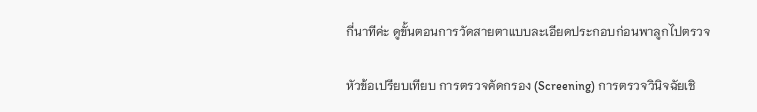กี่นาทีค่ะ ดูขั้นตอนการวัดสายตาแบบละเอียดประกอบก่อนพาลูกไปตรวจ

หัวข้อเปรียบเทียบ การตรวจคัดกรอง (Screening) การตรวจวินิจฉัยเชิ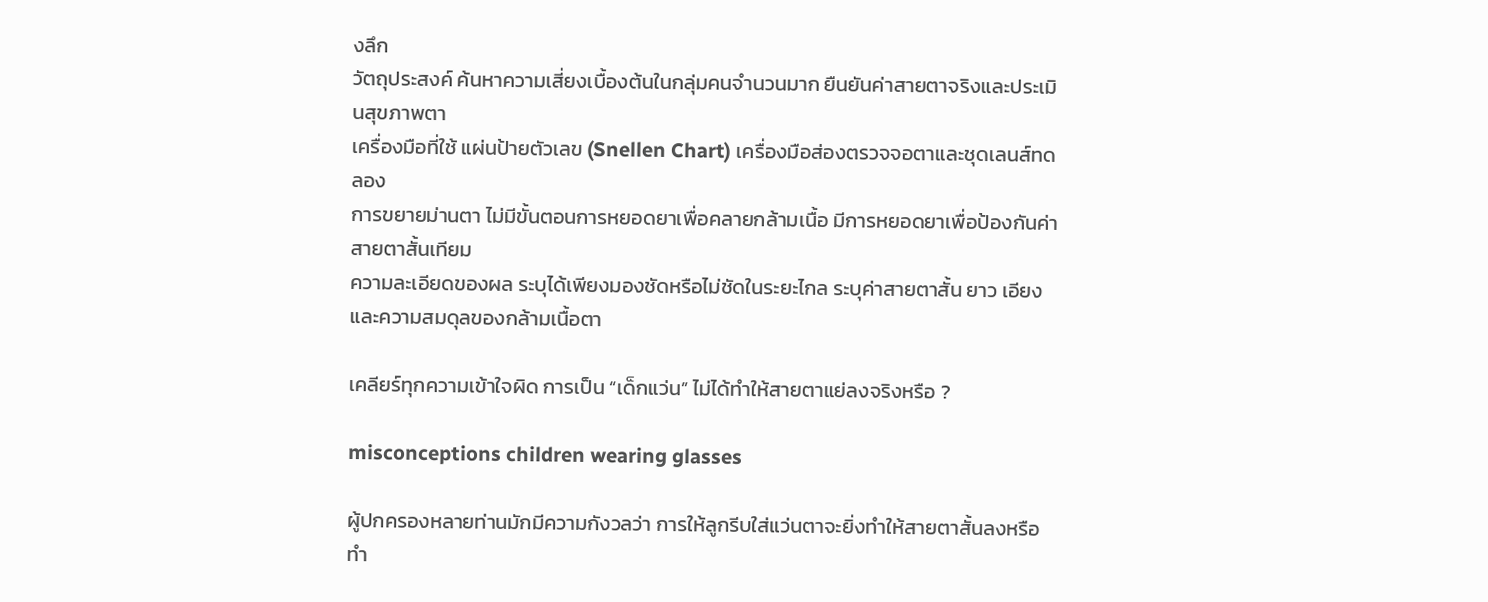งลึก
วัตถุประสงค์ ค้นหาความเสี่ยงเบื้องต้นในกลุ่มคนจำนวนมาก ยืนยันค่าสายตาจริงและประเมินสุขภาพตา
เครื่องมือที่ใช้ แผ่นป้ายตัวเลข (Snellen Chart) เครื่องมือส่องตรวจจอตาและชุดเลนส์ทดลอง
การขยายม่านตา ไม่มีขั้นตอนการหยอดยาเพื่อคลายกล้ามเนื้อ มีการหยอดยาเพื่อป้องกันค่าสายตาสั้นเทียม
ความละเอียดของผล ระบุได้เพียงมองชัดหรือไม่ชัดในระยะไกล ระบุค่าสายตาสั้น ยาว เอียง และความสมดุลของกล้ามเนื้อตา

เคลียร์ทุกความเข้าใจผิด การเป็น “เด็กแว่น” ไม่ได้ทำให้สายตาแย่ลงจริงหรือ ?

misconceptions children wearing glasses

ผู้ปกครองหลายท่านมักมีความกังวลว่า การให้ลูกรีบใส่แว่นตาจะยิ่งทำให้สายตาสั้นลงหรือทำ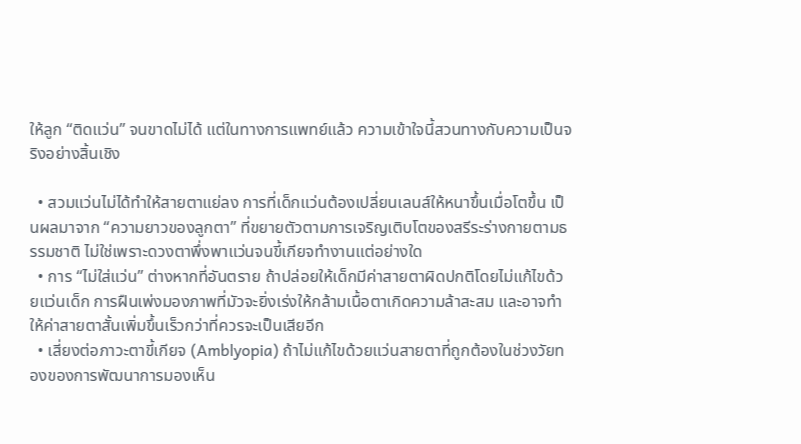ให้ลูก “ติดแว่น” จนขาดไม่ได้ แต่ในทางการแพทย์แล้ว ความเข้าใจนี้สวนทางกับความเป็นจริงอย่างสิ้นเชิง

  • สวมแว่นไม่ได้ทำให้สายตาแย่ลง การที่เด็กแว่นต้องเปลี่ยนเลนส์ให้หนาขึ้นเมื่อโตขึ้น เป็นผลมาจาก “ความยาวของลูกตา” ที่ขยายตัวตามการเจริญเติบโตของสรีระร่างกายตามธรรมชาติ ไม่ใช่เพราะดวงตาพึ่งพาแว่นจนขี้เกียจทำงานแต่อย่างใด
  • การ “ไม่ใส่แว่น” ต่างหากที่อันตราย ถ้าปล่อยให้เด็กมีค่าสายตาผิดปกติโดยไม่แก้ไขด้วยแว่นเด็ก การฝืนเพ่งมองภาพที่มัวจะยิ่งเร่งให้กล้ามเนื้อตาเกิดความล้าสะสม และอาจทำให้ค่าสายตาสั้นเพิ่มขึ้นเร็วกว่าที่ควรจะเป็นเสียอีก
  • เสี่ยงต่อภาวะตาขี้เกียจ (Amblyopia) ถ้าไม่แก้ไขด้วยแว่นสายตาที่ถูกต้องในช่วงวัยทองของการพัฒนาการมองเห็น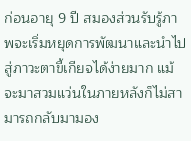ก่อนอายุ 9 ปี สมองส่วนรับรู้ภาพจะเริ่มหยุดการพัฒนาและนำไปสู่ภาวะตาขี้เกียจได้ง่ายมาก แม้จะมาสวมแว่นในภายหลังก็ไม่สามารถกลับมามอง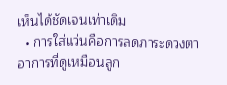เห็นได้ชัดเจนเท่าเดิม
  • การใส่แว่นคือการลดภาระดวงตา อาการที่ดูเหมือนลูก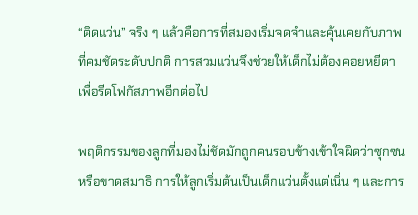“ติดแว่น” จริง ๆ แล้วคือการที่สมองเริ่มจดจำและคุ้นเคยกับภาพที่คมชัดระดับปกติ การสวมแว่นจึงช่วยให้เด็กไม่ต้องคอยหยีตาเพื่อรีดโฟกัสภาพอีกต่อไป

พฤติกรรมของลูกที่มองไม่ชัดมักถูกคนรอบข้างเข้าใจผิดว่าซุกซนหรือขาดสมาธิ การให้ลูกเริ่มต้นเป็นเด็กแว่นตั้งแต่เนิ่น ๆ และการ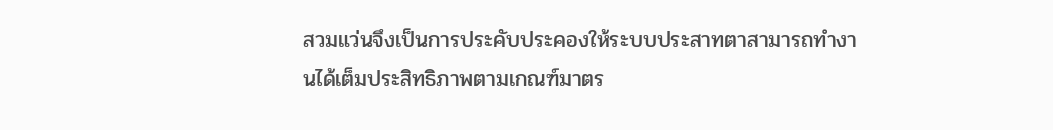สวมแว่นจึงเป็นการประคับประคองให้ระบบประสาทตาสามารถทำงานได้เต็มประสิทธิภาพตามเกณฑ์มาตร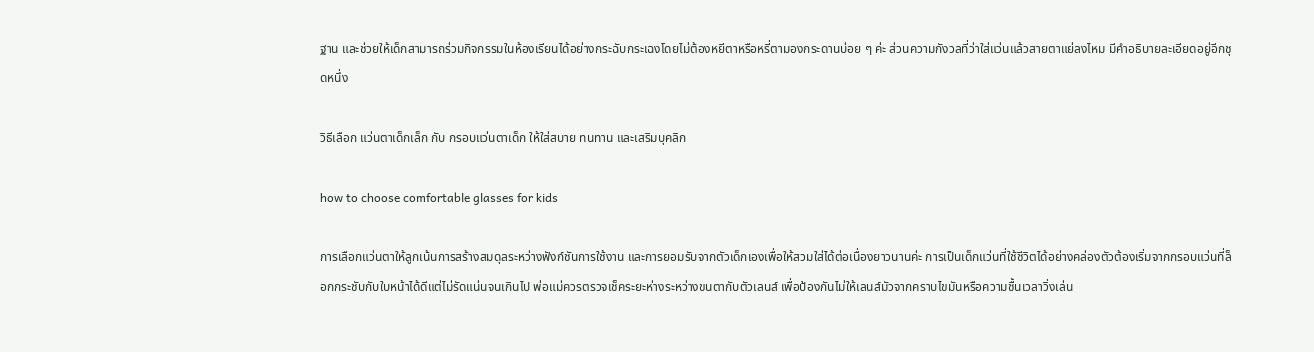ฐาน และช่วยให้เด็กสามารถร่วมกิจกรรมในห้องเรียนได้อย่างกระฉับกระเฉงโดยไม่ต้องหยีตาหรือหรี่ตามองกระดานบ่อย ๆ ค่ะ ส่วนความกังวลที่ว่าใส่แว่นแล้วสายตาแย่ลงไหม มีคำอธิบายละเอียดอยู่อีกชุดหนึ่ง

วิธีเลือก แว่นตาเด็กเล็ก กับ กรอบแว่นตาเด็ก ให้ใส่สบาย ทนทาน และเสริมบุคลิก

how to choose comfortable glasses for kids

การเลือกแว่นตาให้ลูกเน้นการสร้างสมดุลระหว่างฟังก์ชันการใช้งาน และการยอมรับจากตัวเด็กเองเพื่อให้สวมใส่ได้ต่อเนื่องยาวนานค่ะ การเป็นเด็กแว่นที่ใช้ชีวิตได้อย่างคล่องตัวต้องเริ่มจากกรอบแว่นที่ล็อกกระชับกับใบหน้าได้ดีแต่ไม่รัดแน่นจนเกินไป พ่อแม่ควรตรวจเช็คระยะห่างระหว่างขนตากับตัวเลนส์ เพื่อป้องกันไม่ให้เลนส์มัวจากคราบไขมันหรือความชื้นเวลาวิ่งเล่น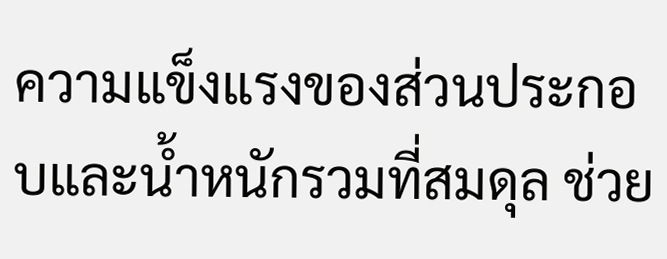ความแข็งแรงของส่วนประกอบและน้ำหนักรวมที่สมดุล ช่วย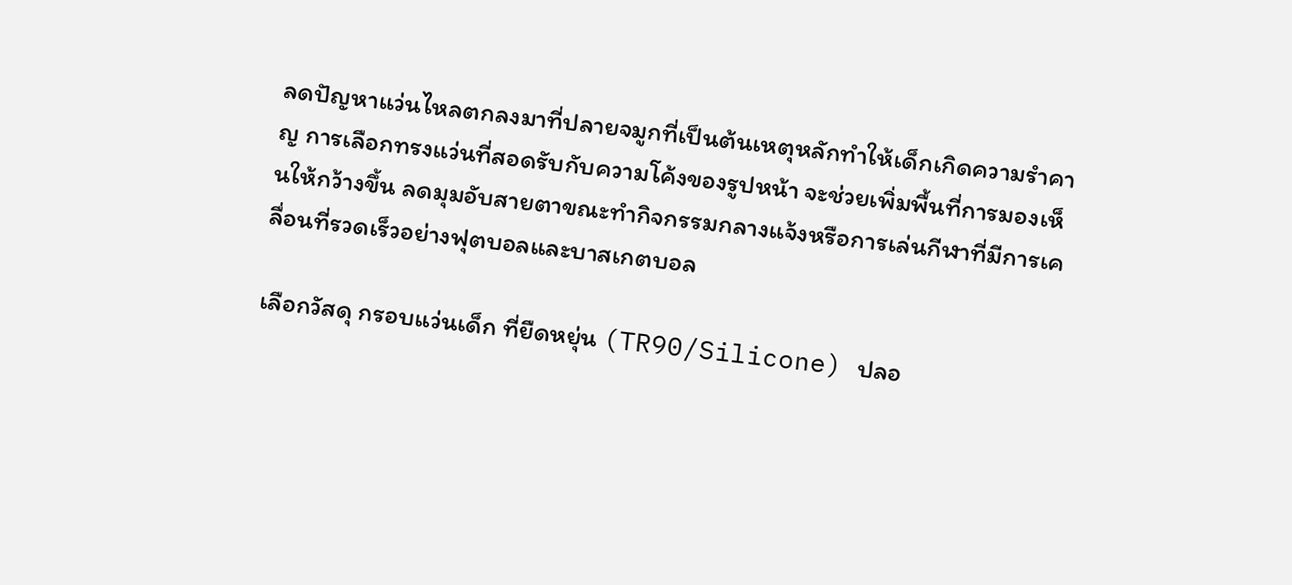ลดปัญหาแว่นไหลตกลงมาที่ปลายจมูกที่เป็นต้นเหตุหลักทำให้เด็กเกิดความรำคาญ การเลือกทรงแว่นที่สอดรับกับความโค้งของรูปหน้า จะช่วยเพิ่มพื้นที่การมองเห็นให้กว้างขึ้น ลดมุมอับสายตาขณะทำกิจกรรมกลางแจ้งหรือการเล่นกีฬาที่มีการเคลื่อนที่รวดเร็วอย่างฟุตบอลและบาสเกตบอล

เลือกวัสดุ กรอบแว่นเด็ก ที่ยืดหยุ่น (TR90/Silicone) ปลอ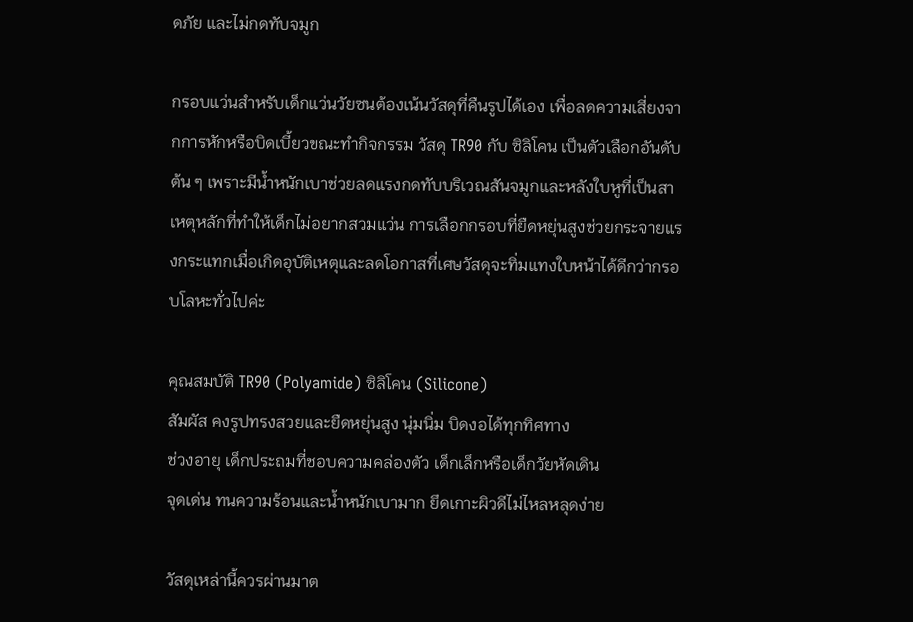ดภัย และไม่กดทับจมูก

กรอบแว่นสำหรับเด็กแว่นวัยซนต้องเน้นวัสดุที่คืนรูปได้เอง เพื่อลดความเสี่ยงจากการหักหรือบิดเบี้ยวขณะทำกิจกรรม วัสดุ TR90 กับ ซิลิโคน เป็นตัวเลือกอันดับต้น ๆ เพราะมีน้ำหนักเบาช่วยลดแรงกดทับบริเวณสันจมูกและหลังใบหูที่เป็นสาเหตุหลักที่ทำให้เด็กไม่อยากสวมแว่น การเลือกกรอบที่ยืดหยุ่นสูงช่วยกระจายแรงกระแทกเมื่อเกิดอุบัติเหตุและลดโอกาสที่เศษวัสดุจะทิ่มแทงใบหน้าได้ดีกว่ากรอบโลหะทั่วไปค่ะ

คุณสมบัติ TR90 (Polyamide) ซิลิโคน (Silicone)
สัมผัส คงรูปทรงสวยและยืดหยุ่นสูง นุ่มนิ่ม บิดงอได้ทุกทิศทาง
ช่วงอายุ เด็กประถมที่ชอบความคล่องตัว เด็กเล็กหรือเด็กวัยหัดเดิน
จุดเด่น ทนความร้อนและน้ำหนักเบามาก ยึดเกาะผิวดีไม่ไหลหลุดง่าย

วัสดุเหล่านี้ควรผ่านมาต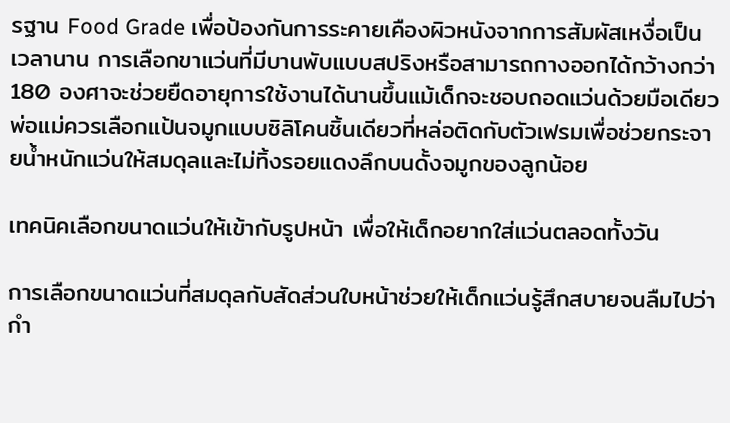รฐาน Food Grade เพื่อป้องกันการระคายเคืองผิวหนังจากการสัมผัสเหงื่อเป็นเวลานาน การเลือกขาแว่นที่มีบานพับแบบสปริงหรือสามารถกางออกได้กว้างกว่า 180 องศาจะช่วยยืดอายุการใช้งานได้นานขึ้นแม้เด็กจะชอบถอดแว่นด้วยมือเดียว พ่อแม่ควรเลือกแป้นจมูกแบบซิลิโคนชิ้นเดียวที่หล่อติดกับตัวเฟรมเพื่อช่วยกระจายน้ำหนักแว่นให้สมดุลและไม่ทิ้งรอยแดงลึกบนดั้งจมูกของลูกน้อย

เทคนิคเลือกขนาดแว่นให้เข้ากับรูปหน้า เพื่อให้เด็กอยากใส่แว่นตลอดทั้งวัน

การเลือกขนาดแว่นที่สมดุลกับสัดส่วนใบหน้าช่วยให้เด็กแว่นรู้สึกสบายจนลืมไปว่ากำ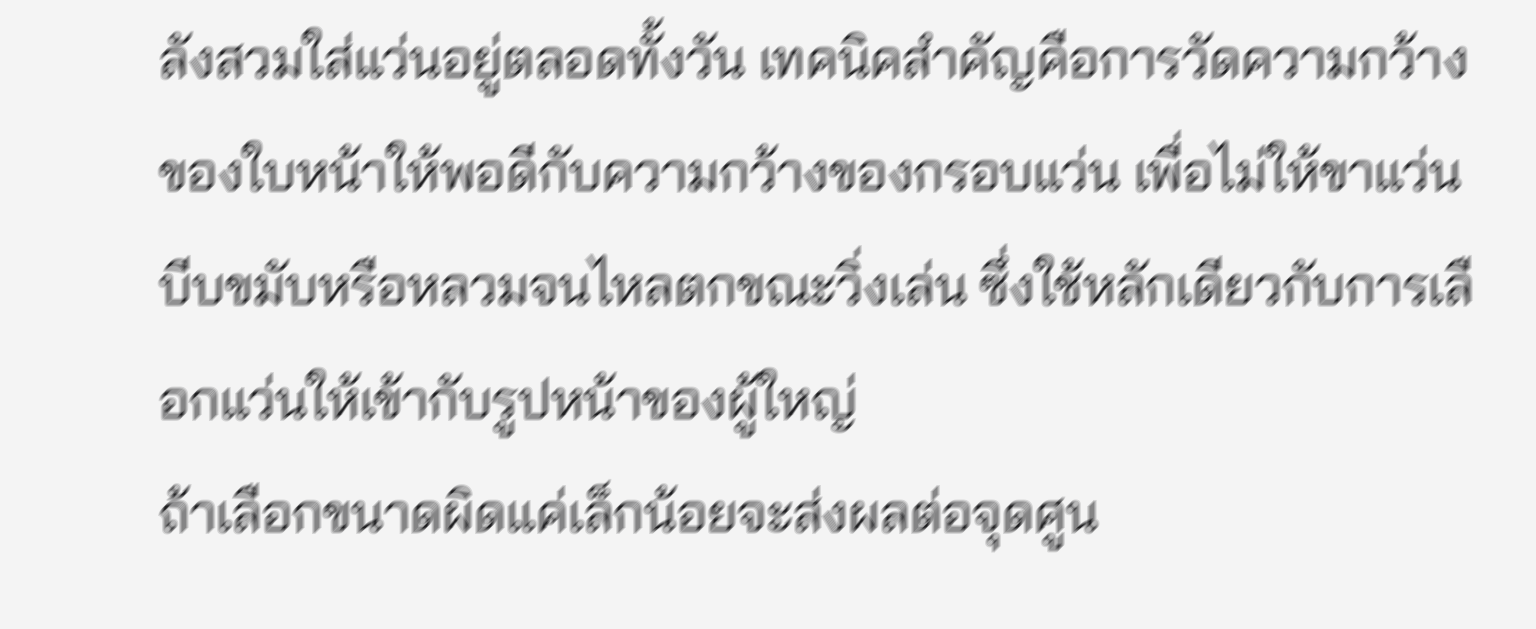ลังสวมใส่แว่นอยู่ตลอดทั้งวัน เทคนิคสำคัญคือการวัดความกว้างของใบหน้าให้พอดีกับความกว้างของกรอบแว่น เพื่อไม่ให้ขาแว่นบีบขมับหรือหลวมจนไหลตกขณะวิ่งเล่น ซึ่งใช้หลักเดียวกับการเลือกแว่นให้เข้ากับรูปหน้าของผู้ใหญ่
ถ้าเลือกขนาดผิดแค่เล็กน้อยจะส่งผลต่อจุดศูน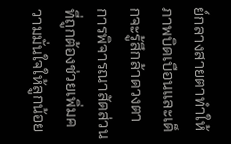ย์กลางสายตาทำให้ภาพบิดเบือนและเด็กจะรู้สึกล้าดวงตา การพิจารณาสัดส่วนที่ถูกต้องช่วยเพิ่มความมั่นใจให้ลูกน้อย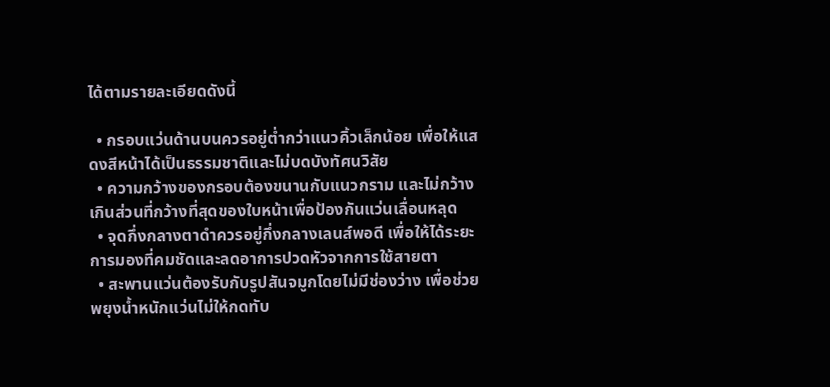ได้ตามรายละเอียดดังนี้

  • กรอบแว่นด้านบนควรอยู่ต่ำกว่าแนวคิ้วเล็กน้อย เพื่อให้แสดงสีหน้าได้เป็นธรรมชาติและไม่บดบังทัศนวิสัย
  • ความกว้างของกรอบต้องขนานกับแนวกราม และไม่กว้างเกินส่วนที่กว้างที่สุดของใบหน้าเพื่อป้องกันแว่นเลื่อนหลุด
  • จุดกึ่งกลางตาดำควรอยู่กึ่งกลางเลนส์พอดี เพื่อให้ได้ระยะการมองที่คมชัดและลดอาการปวดหัวจากการใช้สายตา
  • สะพานแว่นต้องรับกับรูปสันจมูกโดยไม่มีช่องว่าง เพื่อช่วยพยุงน้ำหนักแว่นไม่ให้กดทับ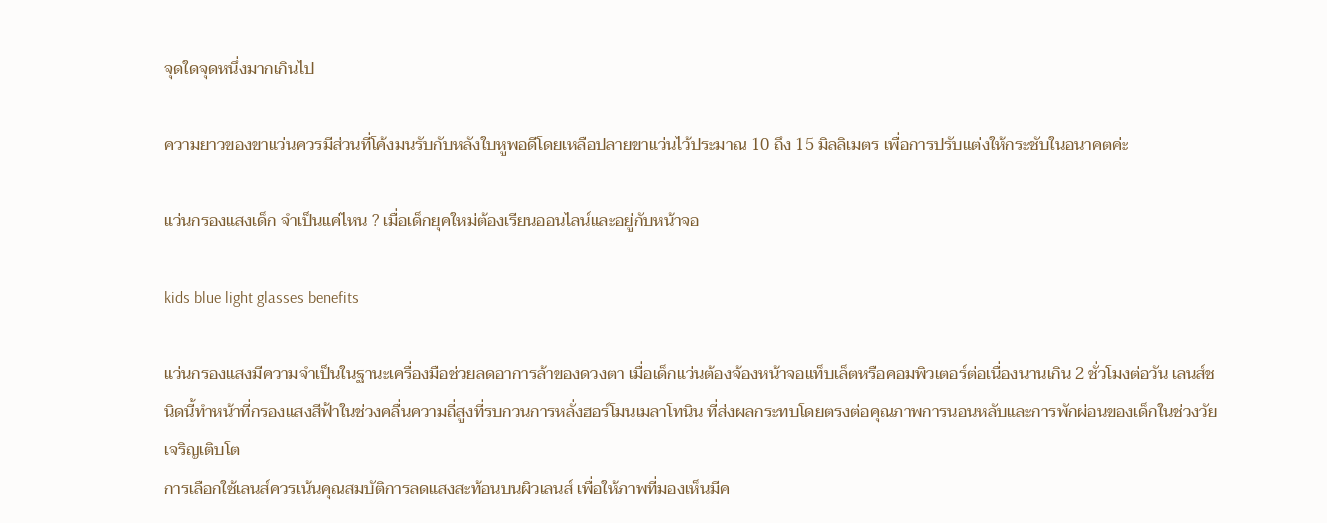จุดใดจุดหนึ่งมากเกินไป

ความยาวของขาแว่นควรมีส่วนที่โค้งมนรับกับหลังใบหูพอดีโดยเหลือปลายขาแว่นไว้ประมาณ 10 ถึง 15 มิลลิเมตร เพื่อการปรับแต่งให้กระชับในอนาคตค่ะ

แว่นกรองแสงเด็ก จำเป็นแค่ไหน ? เมื่อเด็กยุคใหม่ต้องเรียนออนไลน์และอยู่กับหน้าจอ

kids blue light glasses benefits

แว่นกรองแสงมีความจำเป็นในฐานะเครื่องมือช่วยลดอาการล้าของดวงตา เมื่อเด็กแว่นต้องจ้องหน้าจอแท็บเล็ตหรือคอมพิวเตอร์ต่อเนื่องนานเกิน 2 ชั่วโมงต่อวัน เลนส์ชนิดนี้ทำหน้าที่กรองแสงสีฟ้าในช่วงคลื่นความถี่สูงที่รบกวนการหลั่งฮอร์โมนเมลาโทนิน ที่ส่งผลกระทบโดยตรงต่อคุณภาพการนอนหลับและการพักผ่อนของเด็กในช่วงวัยเจริญเติบโต
การเลือกใช้เลนส์ควรเน้นคุณสมบัติการลดแสงสะท้อนบนผิวเลนส์ เพื่อให้ภาพที่มองเห็นมีค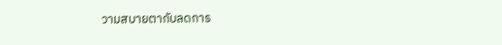วามสบายตากับลดการ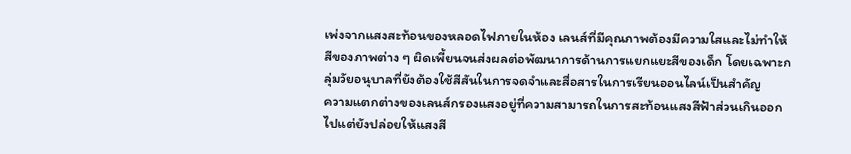เพ่งจากแสงสะท้อนของหลอดไฟภายในห้อง เลนส์ที่มีคุณภาพต้องมีความใสและไม่ทำให้สีของภาพต่าง ๆ ผิดเพี้ยนจนส่งผลต่อพัฒนาการด้านการแยกแยะสีของเด็ก โดยเฉพาะกลุ่มวัยอนุบาลที่ยังต้องใช้สีสันในการจดจำและสื่อสารในการเรียนออนไลน์เป็นสำคัญ
ความแตกต่างของเลนส์กรองแสงอยู่ที่ความสามารถในการสะท้อนแสงสีฟ้าส่วนเกินออกไปแต่ยังปล่อยให้แสงสี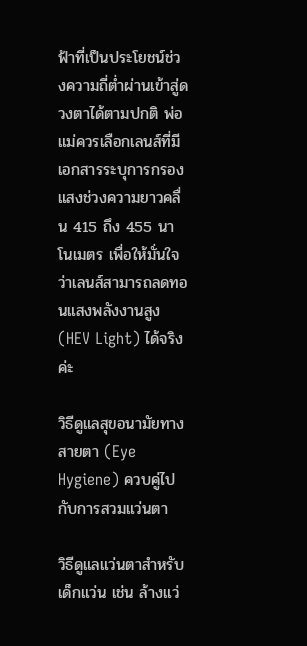ฟ้าที่เป็นประโยชน์ช่วงความถี่ต่ำผ่านเข้าสู่ดวงตาได้ตามปกติ พ่อแม่ควรเลือกเลนส์ที่มีเอกสารระบุการกรองแสงช่วงความยาวคลื่น 415 ถึง 455 นาโนเมตร เพื่อให้มั่นใจว่าเลนส์สามารถลดทอนแสงพลังงานสูง (HEV Light) ได้จริงค่ะ

วิธีดูแลสุขอนามัยทางสายตา (Eye Hygiene) ควบคู่ไปกับการสวมแว่นตา

วิธีดูแลแว่นตาสำหรับเด็กแว่น เช่น ล้างแว่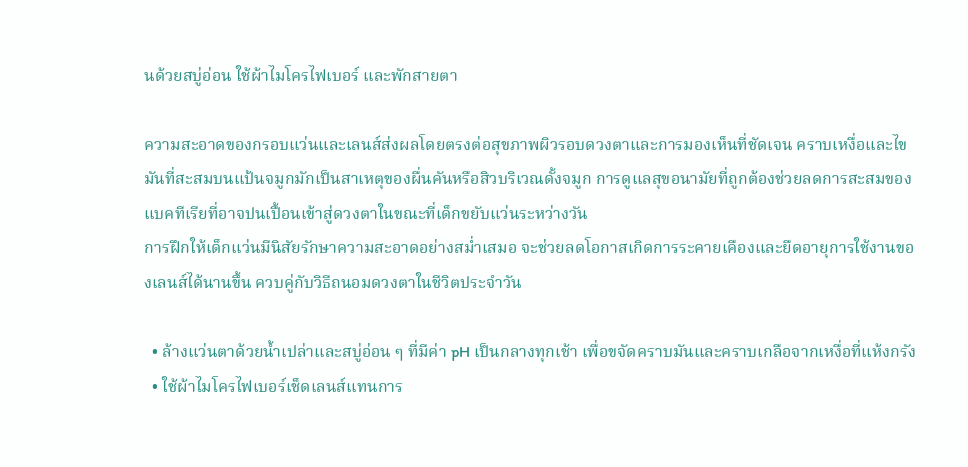นด้วยสบู่อ่อน ใช้ผ้าไมโครไฟเบอร์ และพักสายตา

ความสะอาดของกรอบแว่นและเลนส์ส่งผลโดยตรงต่อสุขภาพผิวรอบดวงตาและการมองเห็นที่ชัดเจน คราบเหงื่อและไขมันที่สะสมบนแป้นจมูกมักเป็นสาเหตุของผื่นคันหรือสิวบริเวณดั้งจมูก การดูแลสุขอนามัยที่ถูกต้องช่วยลดการสะสมของแบคทีเรียที่อาจปนเปื้อนเข้าสู่ดวงตาในขณะที่เด็กขยับแว่นระหว่างวัน
การฝึกให้เด็กแว่นมีนิสัยรักษาความสะอาดอย่างสม่ำเสมอ จะช่วยลดโอกาสเกิดการระคายเคืองและยืดอายุการใช้งานของเลนส์ได้นานขึ้น ควบคู่กับวิธีถนอมดวงตาในชีวิตประจำวัน

  • ล้างแว่นตาด้วยน้ำเปล่าและสบู่อ่อน ๆ ที่มีค่า pH เป็นกลางทุกเช้า เพื่อขจัดคราบมันและคราบเกลือจากเหงื่อที่แห้งกรัง
  • ใช้ผ้าไมโครไฟเบอร์เช็ดเลนส์แทนการ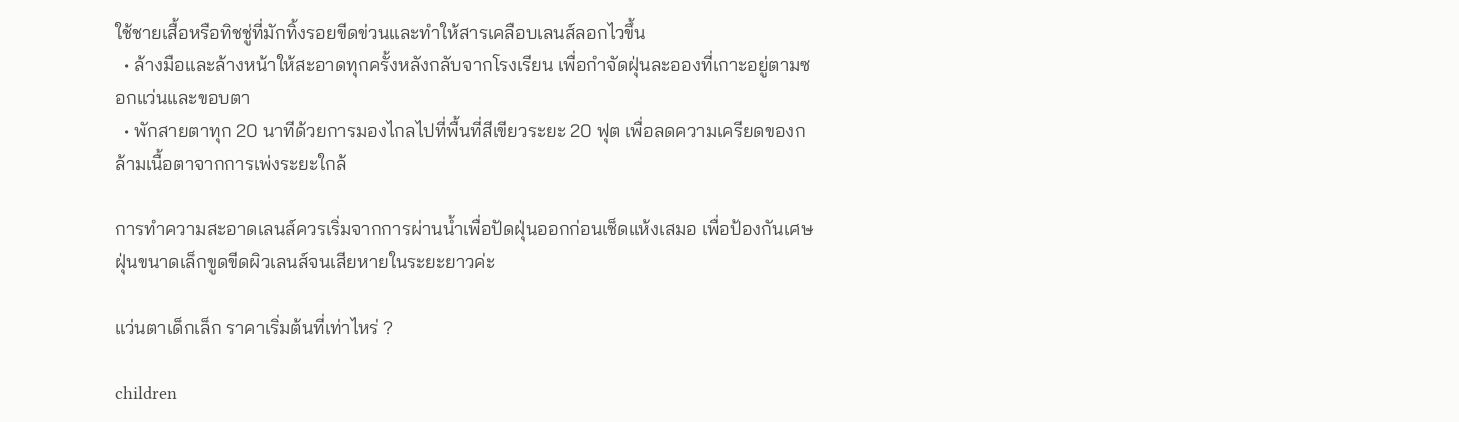ใช้ชายเสื้อหรือทิชชู่ที่มักทิ้งรอยขีดข่วนและทำให้สารเคลือบเลนส์ลอกไวขึ้น
  • ล้างมือและล้างหน้าให้สะอาดทุกครั้งหลังกลับจากโรงเรียน เพื่อกำจัดฝุ่นละอองที่เกาะอยู่ตามซอกแว่นและขอบตา
  • พักสายตาทุก 20 นาทีด้วยการมองไกลไปที่พื้นที่สีเขียวระยะ 20 ฟุต เพื่อลดความเครียดของกล้ามเนื้อตาจากการเพ่งระยะใกล้

การทำความสะอาดเลนส์ควรเริ่มจากการผ่านน้ำเพื่อปัดฝุ่นออกก่อนเช็ดแห้งเสมอ เพื่อป้องกันเศษฝุ่นขนาดเล็กขูดขีดผิวเลนส์จนเสียหายในระยะยาวค่ะ

แว่นตาเด็กเล็ก ราคาเริ่มต้นที่เท่าไหร่ ?

children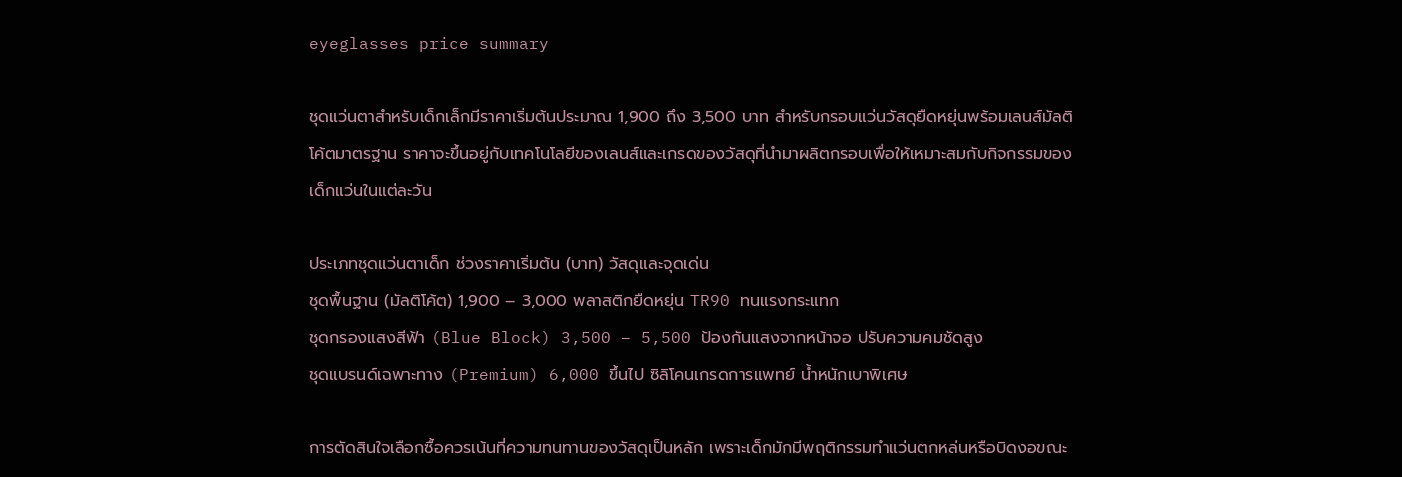eyeglasses price summary

ชุดแว่นตาสำหรับเด็กเล็กมีราคาเริ่มต้นประมาณ 1,900 ถึง 3,500 บาท สำหรับกรอบแว่นวัสดุยืดหยุ่นพร้อมเลนส์มัลติโค้ตมาตรฐาน ราคาจะขึ้นอยู่กับเทคโนโลยีของเลนส์และเกรดของวัสดุที่นำมาผลิตกรอบเพื่อให้เหมาะสมกับกิจกรรมของเด็กแว่นในแต่ละวัน

ประเภทชุดแว่นตาเด็ก ช่วงราคาเริ่มต้น (บาท) วัสดุและจุดเด่น
ชุดพื้นฐาน (มัลติโค้ต) 1,900 – 3,000 พลาสติกยืดหยุ่น TR90 ทนแรงกระแทก
ชุดกรองแสงสีฟ้า (Blue Block) 3,500 – 5,500 ป้องกันแสงจากหน้าจอ ปรับความคมชัดสูง
ชุดแบรนด์เฉพาะทาง (Premium) 6,000 ขึ้นไป ซิลิโคนเกรดการแพทย์ น้ำหนักเบาพิเศษ

การตัดสินใจเลือกซื้อควรเน้นที่ความทนทานของวัสดุเป็นหลัก เพราะเด็กมักมีพฤติกรรมทำแว่นตกหล่นหรือบิดงอขณะ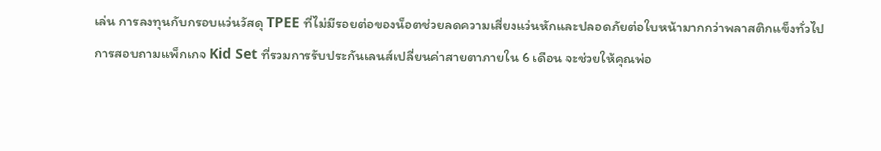เล่น การลงทุนกับกรอบแว่นวัสดุ TPEE ที่ไม่มีรอยต่อของน็อตช่วยลดความเสี่ยงแว่นหักและปลอดภัยต่อใบหน้ามากกว่าพลาสติกแข็งทั่วไป การสอบถามแพ็กเกจ Kid Set ที่รวมการรับประกันเลนส์เปลี่ยนค่าสายตาภายใน 6 เดือน จะช่วยให้คุณพ่อ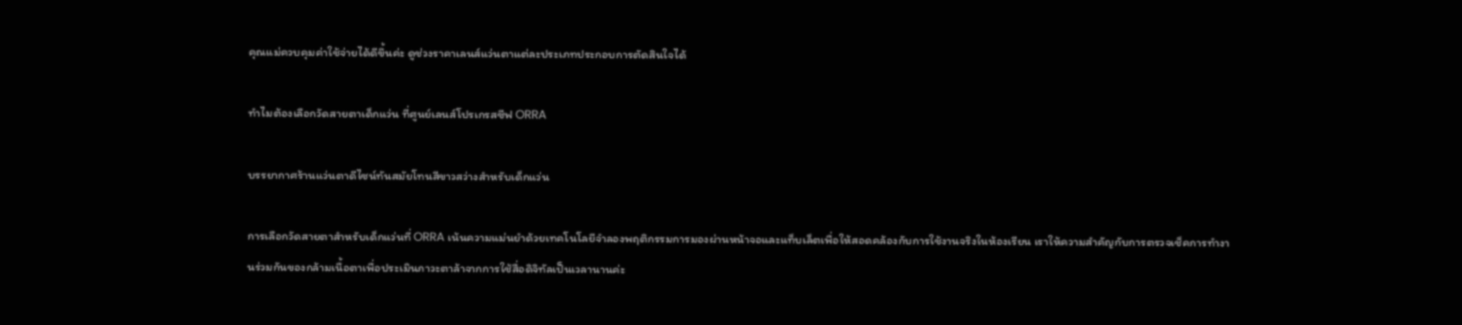คุณแม่ควบคุมค่าใช้จ่ายได้ดีขึ้นค่ะ ดูช่วงราคาเลนส์แว่นตาแต่ละประเภทประกอบการตัดสินใจได้

ทำไมต้องเลือกวัดสายตาเด็กแว่น ที่ศูนย์เลนส์โปรเกรสซีฟ ORRA

บรรยากาศร้านแว่นตาดีไซน์ทันสมัยโทนสีขาวสว่างสำหรับเด็กแว่น

การเลือกวัดสายตาสำหรับเด็กแว่นที่ ORRA เน้นความแม่นยำด้วยเทคโนโลยีจำลองพฤติกรรมการมองผ่านหน้าจอและแท็บเล็ตเพื่อให้สอดคล้องกับการใช้งานจริงในห้องเรียน เราให้ความสำคัญกับการตรวจเช็คการทำงานร่วมกันของกล้ามเนื้อตาเพื่อประเมินภาวะตาล้าจากการใช้สื่อดิจิทัลเป็นเวลานานค่ะ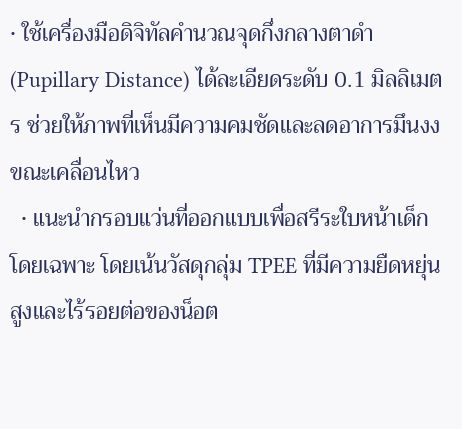• ใช้เครื่องมือดิจิทัลคำนวณจุดกึ่งกลางตาดำ (Pupillary Distance) ได้ละเอียดระดับ 0.1 มิลลิเมตร ช่วยให้ภาพที่เห็นมีความคมชัดและลดอาการมึนงงขณะเคลื่อนไหว
  • แนะนำกรอบแว่นที่ออกแบบเพื่อสรีระใบหน้าเด็กโดยเฉพาะ โดยเน้นวัสดุกลุ่ม TPEE ที่มีความยืดหยุ่นสูงและไร้รอยต่อของน็อต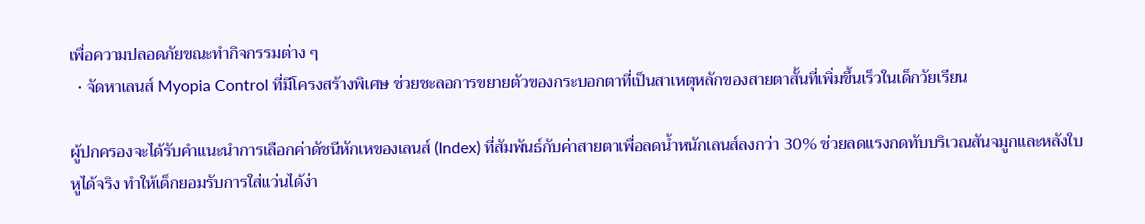เพื่อความปลอดภัยขณะทำกิจกรรมต่าง ๆ
  • จัดหาเลนส์ Myopia Control ที่มีโครงสร้างพิเศษ ช่วยชะลอการขยายตัวของกระบอกตาที่เป็นสาเหตุหลักของสายตาสั้นที่เพิ่มขึ้นเร็วในเด็กวัยเรียน

ผู้ปกครองจะได้รับคำแนะนำการเลือกค่าดัชนีหักเหของเลนส์ (Index) ที่สัมพันธ์กับค่าสายตาเพื่อลดน้ำหนักเลนส์ลงกว่า 30% ช่วยลดแรงกดทับบริเวณสันจมูกและหลังใบหูได้จริง ทำให้เด็กยอมรับการใส่แว่นได้ง่า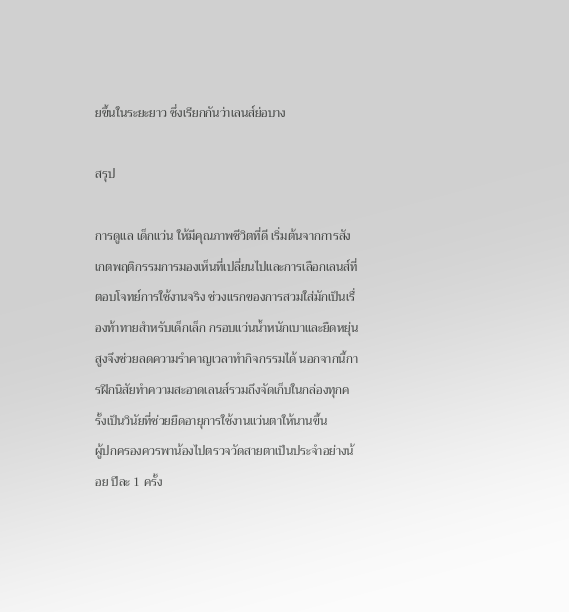ยขึ้นในระยะยาว ซึ่งเรียกกันว่าเลนส์ย่อบาง

สรุป

การดูแล เด็กแว่น ให้มีคุณภาพชีวิตที่ดี เริ่มต้นจากการสังเกตพฤติกรรมการมองเห็นที่เปลี่ยนไปและการเลือกเลนส์ที่ตอบโจทย์การใช้งานจริง ช่วงแรกของการสวมใส่มักเป็นเรื่องท้าทายสำหรับเด็กเล็ก กรอบแว่นน้ำหนักเบาและยืดหยุ่นสูงจึงช่วยลดความรำคาญเวลาทำกิจกรรมได้ นอกจากนี้การฝึกนิสัยทำความสะอาดเลนส์รวมถึงจัดเก็บในกล่องทุกครั้งเป็นวินัยที่ช่วยยืดอายุการใช้งานแว่นตาให้นานขึ้น
ผู้ปกครองควรพาน้องไปตรวจวัดสายตาเป็นประจำอย่างน้อย ปีละ 1 ครั้ง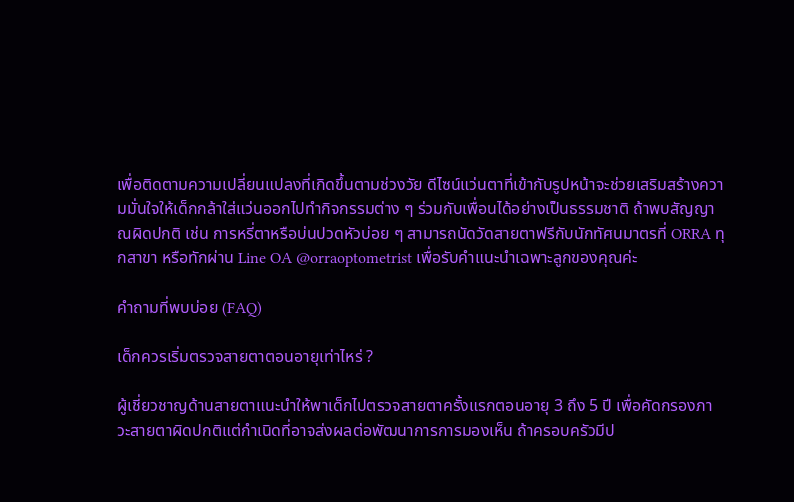เพื่อติดตามความเปลี่ยนแปลงที่เกิดขึ้นตามช่วงวัย ดีไซน์แว่นตาที่เข้ากับรูปหน้าจะช่วยเสริมสร้างความมั่นใจให้เด็กกล้าใส่แว่นออกไปทำกิจกรรมต่าง ๆ ร่วมกับเพื่อนได้อย่างเป็นธรรมชาติ ถ้าพบสัญญาณผิดปกติ เช่น การหรี่ตาหรือบ่นปวดหัวบ่อย ๆ สามารถนัดวัดสายตาฟรีกับนักทัศนมาตรที่ ORRA ทุกสาขา หรือทักผ่าน Line OA @orraoptometrist เพื่อรับคำแนะนำเฉพาะลูกของคุณค่ะ

คำถามที่พบบ่อย (FAQ)

เด็กควรเริ่มตรวจสายตาตอนอายุเท่าไหร่ ?

ผู้เชี่ยวชาญด้านสายตาแนะนำให้พาเด็กไปตรวจสายตาครั้งแรกตอนอายุ 3 ถึง 5 ปี เพื่อคัดกรองภาวะสายตาผิดปกติแต่กำเนิดที่อาจส่งผลต่อพัฒนาการการมองเห็น ถ้าครอบครัวมีป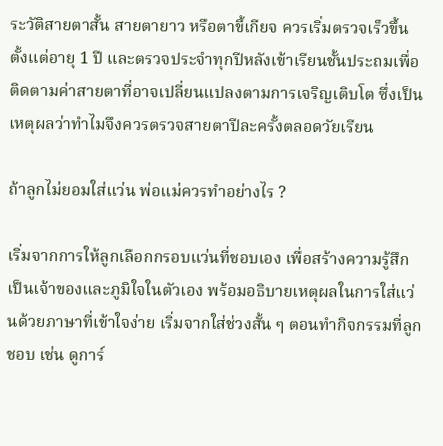ระวัติสายตาสั้น สายตายาว หรือตาขี้เกียจ ควรเริ่มตรวจเร็วขึ้นตั้งแต่อายุ 1 ปี และตรวจประจำทุกปีหลังเข้าเรียนชั้นประถมเพื่อติดตามค่าสายตาที่อาจเปลี่ยนแปลงตามการเจริญเติบโต ซึ่งเป็นเหตุผลว่าทำไมจึงควรตรวจสายตาปีละครั้งตลอดวัยเรียน

ถ้าลูกไม่ยอมใส่แว่น พ่อแม่ควรทำอย่างไร ?

เริ่มจากการให้ลูกเลือกกรอบแว่นที่ชอบเอง เพื่อสร้างความรู้สึกเป็นเจ้าของและภูมิใจในตัวเอง พร้อมอธิบายเหตุผลในการใส่แว่นด้วยภาษาที่เข้าใจง่าย เริ่มจากใส่ช่วงสั้น ๆ ตอนทำกิจกรรมที่ลูกชอบ เช่น ดูการ์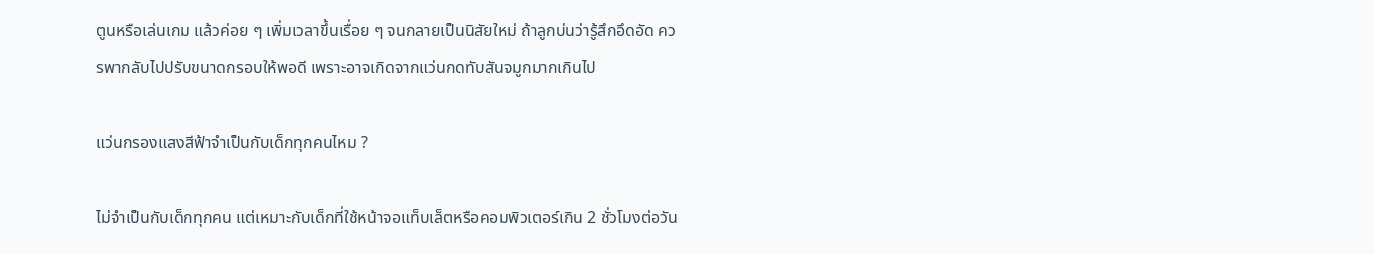ตูนหรือเล่นเกม แล้วค่อย ๆ เพิ่มเวลาขึ้นเรื่อย ๆ จนกลายเป็นนิสัยใหม่ ถ้าลูกบ่นว่ารู้สึกอึดอัด ควรพากลับไปปรับขนาดกรอบให้พอดี เพราะอาจเกิดจากแว่นกดทับสันจมูกมากเกินไป

แว่นกรองแสงสีฟ้าจำเป็นกับเด็กทุกคนไหม ?

ไม่จำเป็นกับเด็กทุกคน แต่เหมาะกับเด็กที่ใช้หน้าจอแท็บเล็ตหรือคอมพิวเตอร์เกิน 2 ชั่วโมงต่อวัน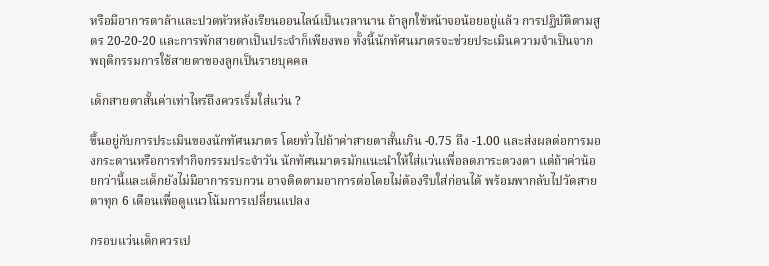หรือมีอาการตาล้าและปวดหัวหลังเรียนออนไลน์เป็นเวลานาน ถ้าลูกใช้หน้าจอน้อยอยู่แล้ว การปฏิบัติตามสูตร 20-20-20 และการพักสายตาเป็นประจำก็เพียงพอ ทั้งนี้นักทัศนมาตรจะช่วยประเมินความจำเป็นจากพฤติกรรมการใช้สายตาของลูกเป็นรายบุคคล

เด็กสายตาสั้นค่าเท่าไหร่ถึงควรเริ่มใส่แว่น ?

ขึ้นอยู่กับการประเมินของนักทัศนมาตร โดยทั่วไปถ้าค่าสายตาสั้นเกิน -0.75 ถึง -1.00 และส่งผลต่อการมองกระดานหรือการทำกิจกรรมประจำวัน นักทัศนมาตรมักแนะนำให้ใส่แว่นเพื่อลดภาระดวงตา แต่ถ้าค่าน้อยกว่านี้และเด็กยังไม่มีอาการรบกวน อาจติดตามอาการต่อโดยไม่ต้องรีบใส่ก่อนได้ พร้อมพากลับไปวัดสายตาทุก 6 เดือนเพื่อดูแนวโน้มการเปลี่ยนแปลง

กรอบแว่นเด็กควรเป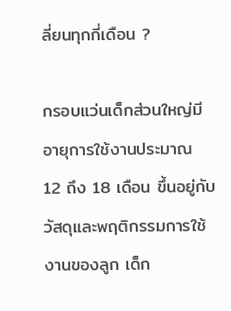ลี่ยนทุกกี่เดือน ?

กรอบแว่นเด็กส่วนใหญ่มีอายุการใช้งานประมาณ 12 ถึง 18 เดือน ขึ้นอยู่กับวัสดุและพฤติกรรมการใช้งานของลูก เด็ก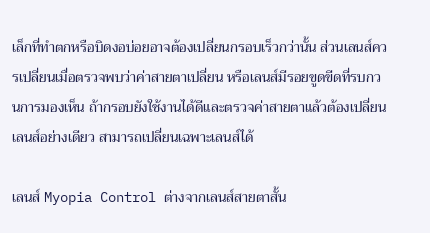เล็กที่ทำตกหรือบิดงอบ่อยอาจต้องเปลี่ยนกรอบเร็วกว่านั้น ส่วนเลนส์ควรเปลี่ยนเมื่อตรวจพบว่าค่าสายตาเปลี่ยน หรือเลนส์มีรอยขูดขีดที่รบกวนการมองเห็น ถ้ากรอบยังใช้งานได้ดีและตรวจค่าสายตาแล้วต้องเปลี่ยนเลนส์อย่างเดียว สามารถเปลี่ยนเฉพาะเลนส์ได้

เลนส์ Myopia Control ต่างจากเลนส์สายตาสั้น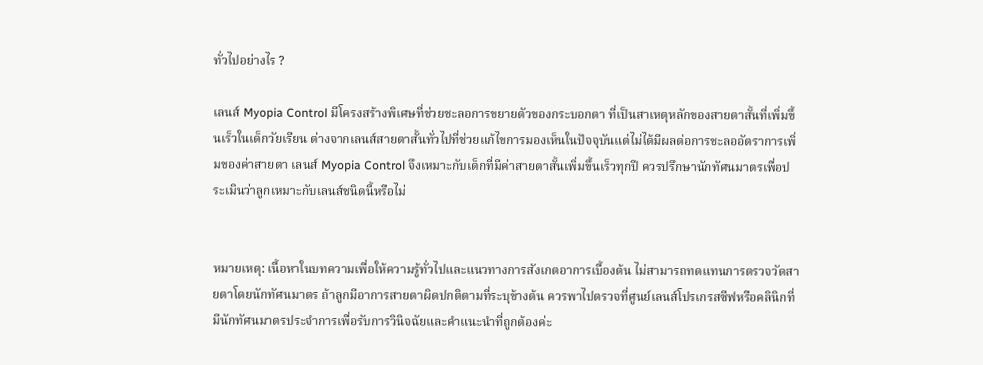ทั่วไปอย่างไร ?

เลนส์ Myopia Control มีโครงสร้างพิเศษที่ช่วยชะลอการขยายตัวของกระบอกตา ที่เป็นสาเหตุหลักของสายตาสั้นที่เพิ่มขึ้นเร็วในเด็กวัยเรียน ต่างจากเลนส์สายตาสั้นทั่วไปที่ช่วยแก้ไขการมองเห็นในปัจจุบันแต่ไม่ได้มีผลต่อการชะลออัตราการเพิ่มของค่าสายตา เลนส์ Myopia Control จึงเหมาะกับเด็กที่มีค่าสายตาสั้นเพิ่มขึ้นเร็วทุกปี ควรปรึกษานักทัศนมาตรเพื่อประเมินว่าลูกเหมาะกับเลนส์ชนิดนี้หรือไม่


หมายเหตุ: เนื้อหาในบทความเพื่อให้ความรู้ทั่วไปและแนวทางการสังเกตอาการเบื้องต้น ไม่สามารถทดแทนการตรวจวัดสายตาโดยนักทัศนมาตร ถ้าลูกมีอาการสายตาผิดปกติตามที่ระบุข้างต้น ควรพาไปตรวจที่ศูนย์เลนส์โปรเกรสซีฟหรือคลินิกที่มีนักทัศนมาตรประจำการเพื่อรับการวินิจฉัยและคำแนะนำที่ถูกต้องค่ะ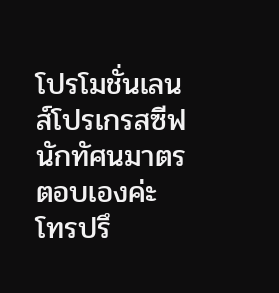โปรโมชั่นเลนส์โปรเกรสซีฟ นักทัศนมาตรตอบเองค่ะ โทรปรึ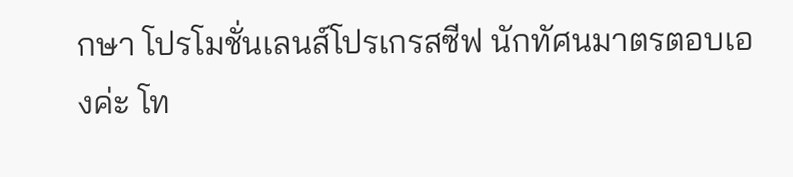กษา โปรโมชั่นเลนส์โปรเกรสซีฟ นักทัศนมาตรตอบเองค่ะ โท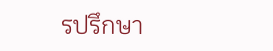รปรึกษา